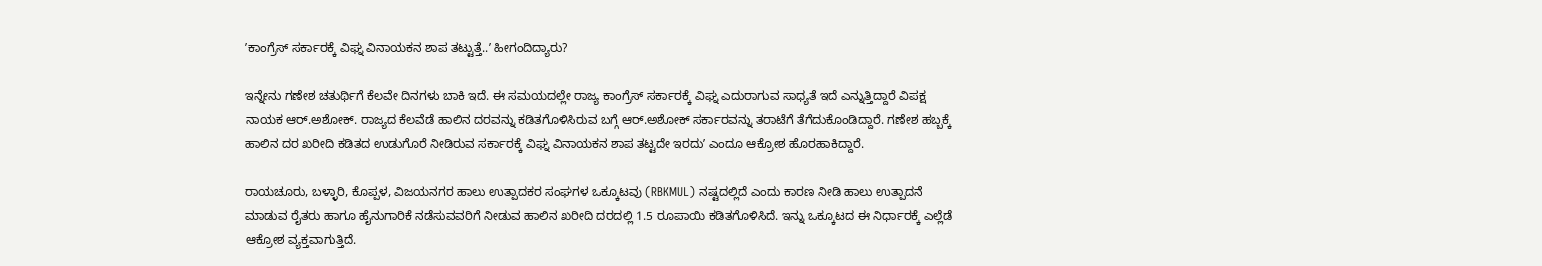ʼಕಾಂಗ್ರೆಸ್‌ ಸರ್ಕಾರಕ್ಕೆ ವಿಘ್ನ ವಿನಾಯಕನ ಶಾಪ ತಟ್ಟುತ್ತೆ..ʼ ಹೀಗಂದಿದ್ಯಾರು?

ಇನ್ನೇನು ಗಣೇಶ ಚತುರ್ಥಿಗೆ ಕೆಲವೇ ದಿನಗಳು ಬಾಕಿ ಇದೆ. ಈ ಸಮಯದಲ್ಲೇ ರಾಜ್ಯ ಕಾಂಗ್ರೆಸ್‌ ಸರ್ಕಾರಕ್ಕೆ ವಿಘ್ನ ಎದುರಾಗುವ ಸಾಧ್ಯತೆ ಇದೆ ಎನ್ನುತ್ತಿದ್ದಾರೆ ವಿಪಕ್ಷ ನಾಯಕ ಆರ್.ಅಶೋಕ್. ರಾಜ್ಯದ ಕೆಲವೆಡೆ ಹಾಲಿನ ದರವನ್ನು ಕಡಿತಗೊಳಿಸಿರುವ ಬಗ್ಗೆ ಆರ್‌.ಅಶೋಕ್‌ ಸರ್ಕಾರವನ್ನು ತರಾಟೆಗೆ ತೆಗೆದುಕೊಂಡಿದ್ದಾರೆ. ಗಣೇಶ ಹಬ್ಬಕ್ಕೆ ಹಾಲಿನ ದರ ಖರೀದಿ ಕಡಿತದ ಉಡುಗೊರೆ ನೀಡಿರುವ ಸರ್ಕಾರಕ್ಕೆ ವಿಘ್ನ ವಿನಾಯಕನ ಶಾಪ ತಟ್ಟದೇ ಇರದುʼ ಎಂದೂ ಆಕ್ರೋಶ ಹೊರಹಾಕಿದ್ದಾರೆ.

ರಾಯಚೂರು, ಬಳ್ಳಾರಿ, ಕೊಪ್ಪಳ, ವಿಜಯನಗರ ಹಾಲು ಉತ್ಪಾದಕರ ಸಂಘಗಳ ಒಕ್ಕೂಟವು (RBKMUL) ನಷ್ಟದಲ್ಲಿದೆ ಎಂದು ಕಾರಣ ನೀಡಿ ಹಾಲು ಉತ್ಪಾದನೆ ಮಾಡುವ ರೈತರು ಹಾಗೂ ಹೈನುಗಾರಿಕೆ ನಡೆಸುವವರಿಗೆ ನೀಡುವ ಹಾಲಿನ ಖರೀದಿ ದರದಲ್ಲಿ 1.5 ರೂಪಾಯಿ ಕಡಿತಗೊಳಿಸಿದೆ. ಇನ್ನು ಒಕ್ಕೂಟದ ಈ ನಿರ್ಧಾರಕ್ಕೆ ಎಲ್ಲೆಡೆ ಆಕ್ರೋಶ ವ್ಯಕ್ತವಾಗುತ್ತಿದೆ.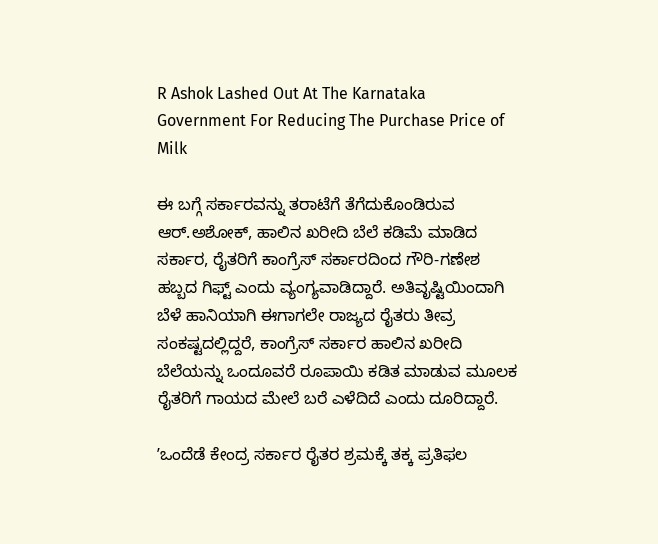R Ashok Lashed Out At The Karnataka Government For Reducing The Purchase Price of Milk

ಈ ಬಗ್ಗೆ ಸರ್ಕಾರವನ್ನು ತರಾಟೆಗೆ ತೆಗೆದುಕೊಂಡಿರುವ ಆರ್‌.ಅಶೋಕ್‌, ಹಾಲಿನ ಖರೀದಿ ಬೆಲೆ ಕಡಿಮೆ ಮಾಡಿದ ಸರ್ಕಾರ, ರೈತರಿಗೆ ಕಾಂಗ್ರೆಸ್ ಸರ್ಕಾರದಿಂದ ಗೌರಿ-ಗಣೇಶ ಹಬ್ಬದ ಗಿಫ್ಟ್ ಎಂದು ವ್ಯಂಗ್ಯವಾಡಿದ್ದಾರೆ. ಅತಿವೃಷ್ಟಿಯಿಂದಾಗಿ ಬೆಳೆ ಹಾನಿಯಾಗಿ ಈಗಾಗಲೇ ರಾಜ್ಯದ ರೈತರು ತೀವ್ರ ಸಂಕಷ್ಟದಲ್ಲಿದ್ದರೆ, ಕಾಂಗ್ರೆಸ್ ಸರ್ಕಾರ ಹಾಲಿನ ಖರೀದಿ ಬೆಲೆಯನ್ನು ಒಂದೂವರೆ ರೂಪಾಯಿ ಕಡಿತ ಮಾಡುವ ಮೂಲಕ ರೈತರಿಗೆ ಗಾಯದ ಮೇಲೆ ಬರೆ ಎಳೆದಿದೆ ಎಂದು ದೂರಿದ್ದಾರೆ.

ʼಒಂದೆಡೆ ಕೇಂದ್ರ ಸರ್ಕಾರ ರೈತರ ಶ್ರಮಕ್ಕೆ ತಕ್ಕ ಪ್ರತಿಫಲ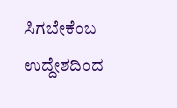ಸಿಗಬೇಕೆಂಬ ಉದ್ದೇಶದಿಂದ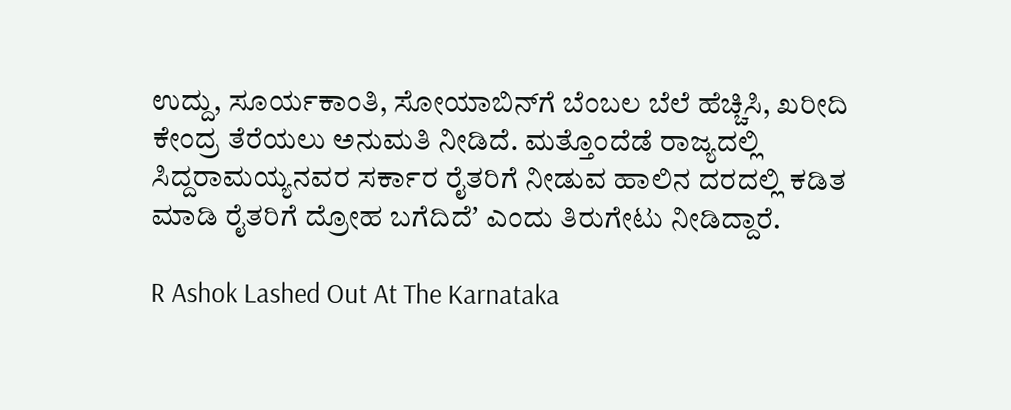ಉದ್ದು, ಸೂರ್ಯಕಾಂತಿ, ಸೋಯಾಬಿನ್‌ಗೆ ಬೆಂಬಲ ಬೆಲೆ ಹೆಚ್ಚಿಸಿ, ಖರೀದಿ ಕೇಂದ್ರ ತೆರೆಯಲು ಅನುಮತಿ ನೀಡಿದೆ. ಮತ್ತೊಂದೆಡೆ ರಾಜ್ಯದಲ್ಲಿ ಸಿದ್ದರಾಮಯ್ಯನವರ ಸರ್ಕಾರ ರೈತರಿಗೆ ನೀಡುವ ಹಾಲಿನ ದರದಲ್ಲಿ ಕಡಿತ ಮಾಡಿ ರೈತರಿಗೆ ದ್ರೋಹ ಬಗೆದಿದೆʼ ಎಂದು ತಿರುಗೇಟು ನೀಡಿದ್ದಾರೆ.

R Ashok Lashed Out At The Karnataka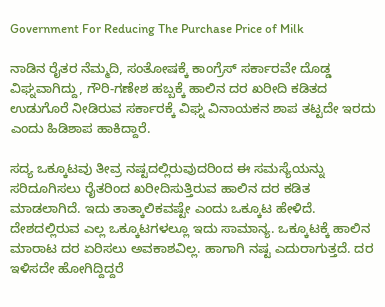Government For Reducing The Purchase Price of Milk

ನಾಡಿನ ರೈತರ ನೆಮ್ಮದಿ, ಸಂತೋಷಕ್ಕೆ ಕಾಂಗ್ರೆಸ್ ಸರ್ಕಾರವೇ ದೊಡ್ಡ ವಿಘ್ನವಾಗಿದ್ದು, ಗೌರಿ-ಗಣೇಶ ಹಬ್ಬಕ್ಕೆ ಹಾಲಿನ ದರ ಖರೀದಿ ಕಡಿತದ ಉಡುಗೊರೆ ನೀಡಿರುವ ಸರ್ಕಾರಕ್ಕೆ ವಿಘ್ನ ವಿನಾಯಕನ ಶಾಪ ತಟ್ಟದೇ ಇರದು ಎಂದು ಹಿಡಿಶಾಪ ಹಾಕಿದ್ದಾರೆ.

ಸದ್ಯ ಒಕ್ಕೂಟವು ತೀವ್ರ ನಷ್ಟದಲ್ಲಿರುವುದರಿಂದ ಈ ಸಮಸ್ಯೆಯನ್ನು ಸರಿದೂಗಿಸಲು ರೈತರಿಂದ ಖರೀದಿಸುತ್ತಿರುವ ಹಾಲಿನ ದರ ಕಡಿತ ಮಾಡಲಾಗಿದೆ. ಇದು ತಾತ್ಕಾಲಿಕವಷ್ಟೇ ಎಂದು ಒಕ್ಕೂಟ ಹೇಳಿದೆ. ದೇಶದಲ್ಲಿರುವ ಎಲ್ಲ ಒಕ್ಕೂಟಗಳಲ್ಲೂ ಇದು ಸಾಮಾನ್ಯ. ಒಕ್ಕೂಟಕ್ಕೆ ಹಾಲಿನ ಮಾರಾಟ ದರ ಏರಿಸಲು ಅವಕಾಶವಿಲ್ಲ. ಹಾಗಾಗಿ ನಷ್ಟ ಎದುರಾಗುತ್ತದೆ. ದರ ಇಳಿಸದೇ ಹೋಗಿದ್ದಿದ್ದರೆ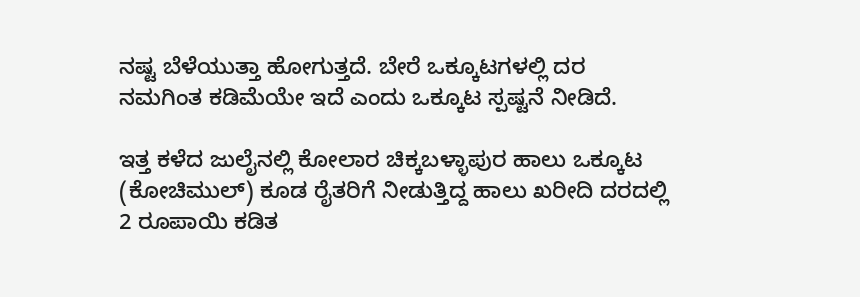ನಷ್ಟ ಬೆಳೆಯುತ್ತಾ ಹೋಗುತ್ತದೆ. ಬೇರೆ ಒಕ್ಕೂಟಗಳಲ್ಲಿ ದರ ನಮಗಿಂತ ಕಡಿಮೆಯೇ ಇದೆ ಎಂದು ಒಕ್ಕೂಟ ಸ್ಪಷ್ಟನೆ ನೀಡಿದೆ.

ಇತ್ತ ಕಳೆದ ಜುಲೈನಲ್ಲಿ ಕೋಲಾರ ಚಿಕ್ಕಬಳ್ಳಾಪುರ ಹಾಲು ಒಕ್ಕೂಟ (ಕೋಚಿಮುಲ್) ಕೂಡ ರೈತರಿಗೆ ನೀಡುತ್ತಿದ್ದ ಹಾಲು ಖರೀದಿ ದರದಲ್ಲಿ 2 ರೂಪಾಯಿ ಕಡಿತ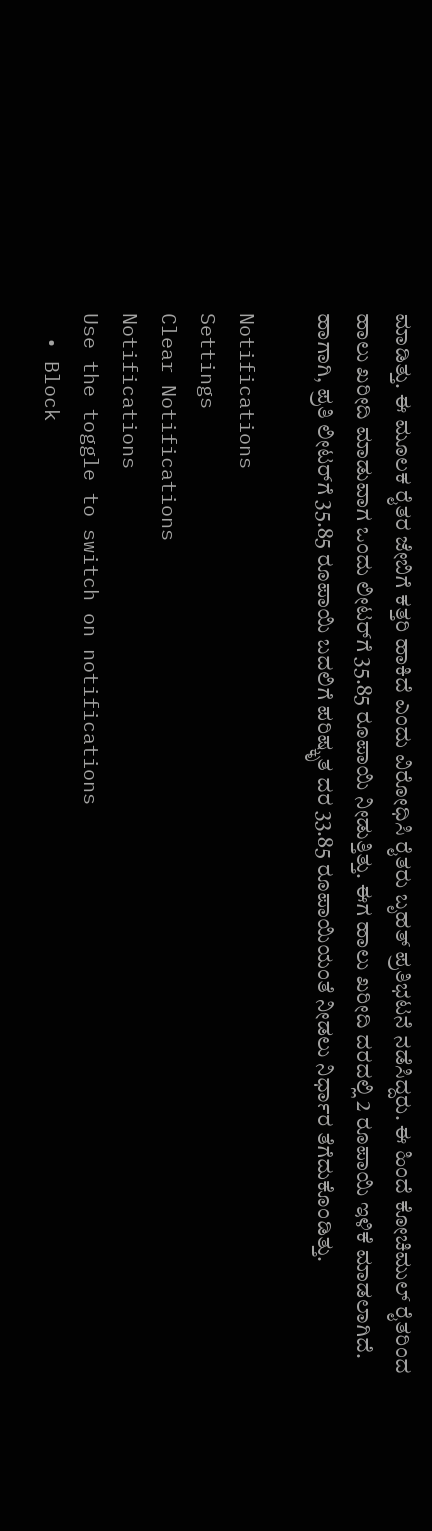ಮಾಡಿತ್ತು. ಈ ಮೂಲಕ ರೈತರ ಜೇಬಿಗೆ ಕತ್ತರಿ ಹಾಕಿದೆ ಎಂದು ವಿರೋಧಿಸಿ ರೈತರು ಬೃಹತ್‌ ಪ್ರತಿಭಟನೆ ನಡೆಸಿದ್ದರು. ಈ ಹಿಂದೆ ಕೋಚಿಮುಲ್ ರೈತರಿಂದ ಹಾಲು ಖರೀದಿ ಮಾಡುವಾಗ ಒಂದು ಲೀಟರ್‌ಗೆ 35.85 ರೂಪಾಯಿ ನೀಡುತ್ತಿತ್ತು. ಈಗ ಹಾಲು ಖರೀದಿ ದರದಲ್ಲಿ 2 ರೂಪಾಯಿ ಇಳಿಕೆ ಮಾಡಲಾಗಿದೆ. ಹಾಗಾಗಿ, ಪ್ರತಿ ಲೀಟರ್‌ಗೆ 35.85 ರೂಪಾಯಿ ಬದಲಿಗೆ ಪರಿಷ್ಕೃತ ದರ 33.85 ರೂಪಾಯಿಯಂತೆ ನೀಡಲು ನಿರ್ಧಾರ ತೆಗೆದುಕೊಂಡಿತ್ತು.

Notifications
Settings
Clear Notifications
Notifications
Use the toggle to switch on notifications
  • Block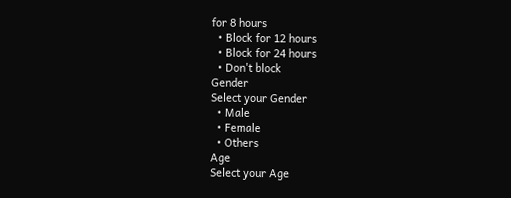for 8 hours
  • Block for 12 hours
  • Block for 24 hours
  • Don't block
Gender
Select your Gender
  • Male
  • Female
  • Others
Age
Select your Age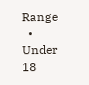Range
  • Under 18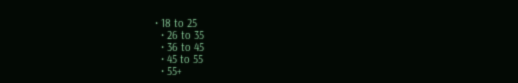• 18 to 25
  • 26 to 35
  • 36 to 45
  • 45 to 55
  • 55+